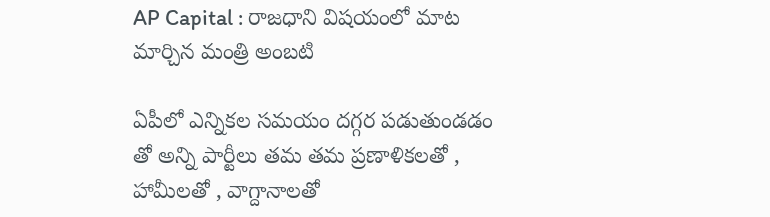AP Capital : రాజధాని విషయంలో మాట మార్చిన మంత్రి అంబటి

ఏపీలో ఎన్నికల సమయం దగ్గర పడుతుండడం తో అన్ని పార్టీలు తమ తమ ప్రణాళికలతో , హామీలతో , వాగ్దానాలతో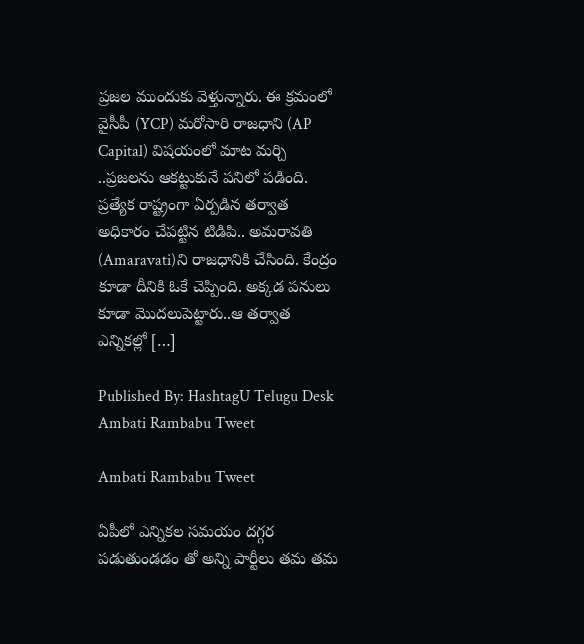ప్రజల ముందుకు వెళ్తున్నారు. ఈ క్రమంలో వైసీపీ (YCP) మరోసారి రాజధాని (AP Capital) విషయంలో మాట మర్చి ..ప్రజలను ఆకట్టుకునే పనిలో పడింది. ప్రత్యేక రాష్ట్రంగా ఏర్పడిన తర్వాత అధికారం చేపట్టిన టిడిపి.. అమరావతి (Amaravati)ని రాజధానికి చేసింది. కేంద్రం కూడా దీనికి ఓకే చెప్పింది. అక్కడ పనులు కూడా మొదలుపెట్టారు..ఆ తర్వాత ఎన్నికల్లో […]

Published By: HashtagU Telugu Desk
Ambati Rambabu Tweet

Ambati Rambabu Tweet

ఏపీలో ఎన్నికల సమయం దగ్గర పడుతుండడం తో అన్ని పార్టీలు తమ తమ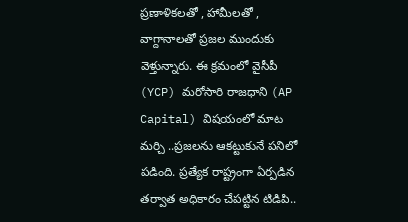ప్రణాళికలతో , హామీలతో , వాగ్దానాలతో ప్రజల ముందుకు వెళ్తున్నారు. ఈ క్రమంలో వైసీపీ (YCP) మరోసారి రాజధాని (AP Capital) విషయంలో మాట మర్చి ..ప్రజలను ఆకట్టుకునే పనిలో పడింది. ప్రత్యేక రాష్ట్రంగా ఏర్పడిన తర్వాత అధికారం చేపట్టిన టిడిపి..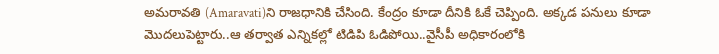అమరావతి (Amaravati)ని రాజధానికి చేసింది. కేంద్రం కూడా దీనికి ఓకే చెప్పింది. అక్కడ పనులు కూడా మొదలుపెట్టారు..ఆ తర్వాత ఎన్నికల్లో టిడిపి ఓడిపోయి..వైసీపీ అధికారంలోకి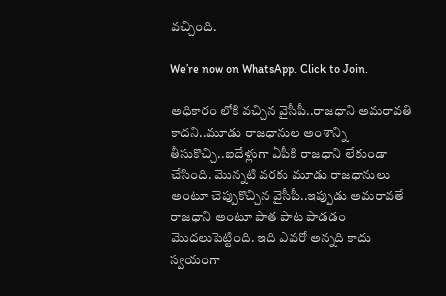వచ్చింది.

We’re now on WhatsApp. Click to Join.

అధికారం లోకి వచ్చిన వైసీపీ..రాజధాని అమరావతి కాదని..మూడు రాజధానుల అంశాన్ని తీసుకొచ్చి..ఐదేళ్లుగా ఏపీకి రాజధాని లేకుండా చేసింది. మొన్నటి వరకు మూడు రాజధానులు అంటూ చెప్పుకొచ్చిన వైసీపీ..ఇప్పుడు అమరావతే రాజధాని అంటూ పాత పాట పాడడం మొదలుపెట్టింది. ఇది ఎవరో అన్నది కాదు స్వయంగా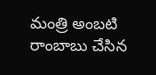మంత్రి అంబటి రాంబాబు చేసిన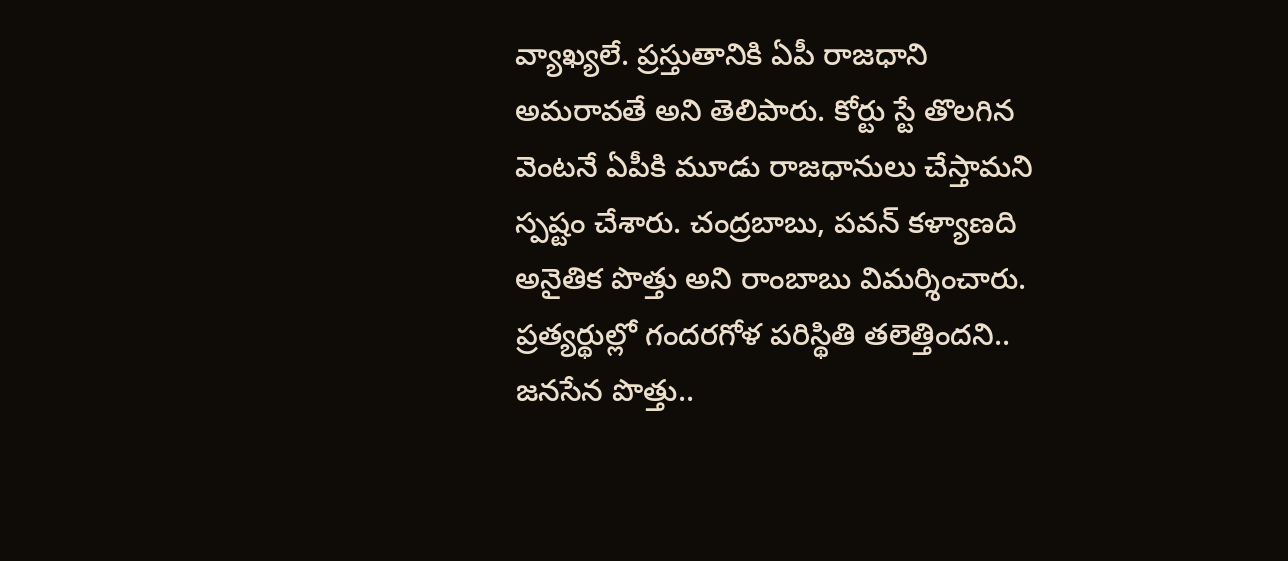వ్యాఖ్యలే. ప్రస్తుతానికి ఏపీ రాజధాని అమరావతే అని తెలిపారు. కోర్టు స్టే తొలగిన వెంటనే ఏపీకి మూడు రాజధానులు చేస్తామని స్పష్టం చేశారు. చంద్రబాబు, పవన్ కళ్యాణది అనైతిక పొత్తు అని రాంబాబు విమర్శించారు. ప్రత్యర్థుల్లో గందరగోళ పరిస్థితి తలెత్తిందని.. జనసేన పొత్తు..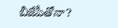బీజేపీతోనా?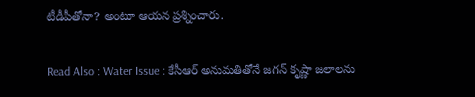టీడీపీతోనా? అంటూ ఆయన ప్రశ్నించారు.

Read Also : Water Issue : కేసీఆర్ అనుమతితోనే జగన్ కృష్ణా జలాలను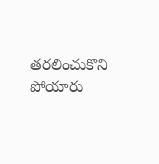తరలించుకొని పోయారు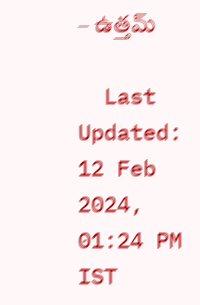– ఉత్తమ్

  Last Updated: 12 Feb 2024, 01:24 PM IST